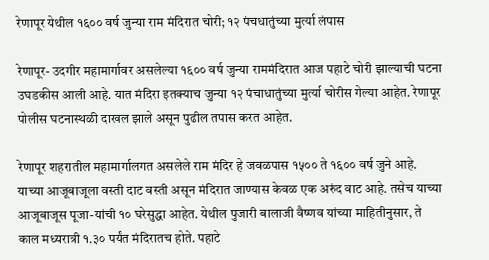रेणापूर येथील १६०० वर्ष जुन्या राम मंदिरात चोरी; १२ पंचधातुंच्या मुर्त्या लंपास

रेणापूर- उदगीर महामार्गावर असलेल्या १६०० वर्ष जुन्या राममंदिरात आज पहाटे चोरी झाल्याची घटना उघडकीस आली आहे. यात मंदिरा इतक्याच जुन्या १२ पंचाधातुंच्या मुर्त्या चोरीस गेल्या आहेत. रेणापूर पोलीस घटनास्थळी दाखल झाले असून पुढील तपास करत आहेत.

रेणापूर शहरातील महामार्गालगत असलेले राम मंदिर हे जवळपास १५०० ते १६०० वर्ष जुने आहे. याच्या आजूबाजूला वस्ती दाट वस्ती असून मंदिरात जाण्यास केवळ एक अरुंद वाट आहे. तसेच याच्या आजूबाजूस पूजा-यांची १० घरेसुद्धा आहेत. येथील पुजारी बालाजी वैष्णव यांच्या माहितीनुसार, ते काल मध्यरात्री १.३० पर्यंत मंदिरातच होते. पहाटे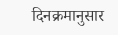दिनक्रमानुसार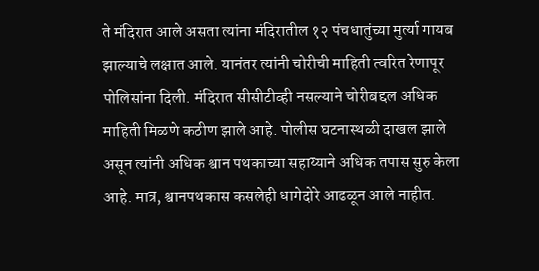ते मंदिरात आले असता त्यांना मंदिरातील १२ पंचधातुंच्या मुर्त्या गायब झाल्याचे लक्षात आले. यानंतर त्यांनी चोरीची माहिती त्वरित रेणापूर पोलिसांना दिली. मंदिरात सीसीटीव्ही नसल्याने चोरीबद्दल अधिक माहिती मिळणे कठीण झाले आहे. पोलीस घटनास्थळी दाखल झाले असून त्यांनी अधिक श्वान पथकाच्या सहाय्याने अधिक तपास सुरु केला आहे. मात्र, श्वानपथकास कसलेही धागेदोरे आढळून आले नाहीत.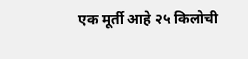एक मूर्ती आहे २५ किलोची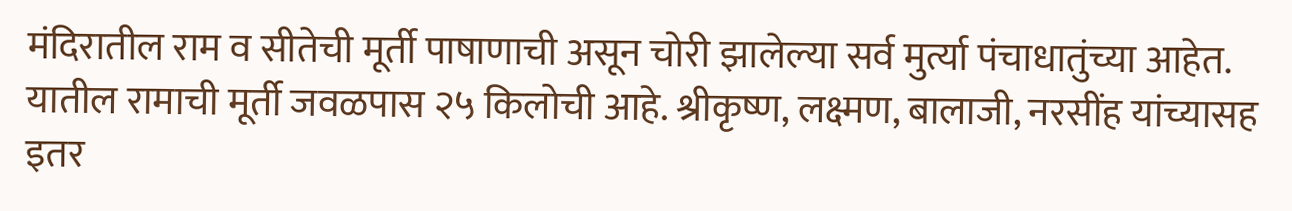मंदिरातील राम व सीतेची मूर्ती पाषाणाची असून चोरी झालेल्या सर्व मुर्त्या पंचाधातुंच्या आहेत. यातील रामाची मूर्ती जवळपास २५ किलोची आहे. श्रीकृष्ण, लक्ष्मण, बालाजी, नरसींह यांच्यासह इतर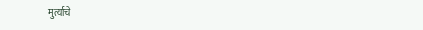मुर्त्याचे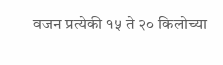वजन प्रत्येकी १५ ते २० किलोच्या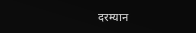दरम्यान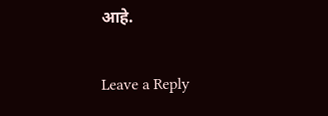आहे.

Leave a Reply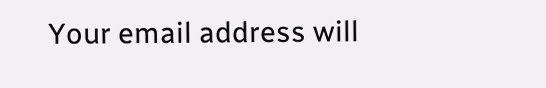Your email address will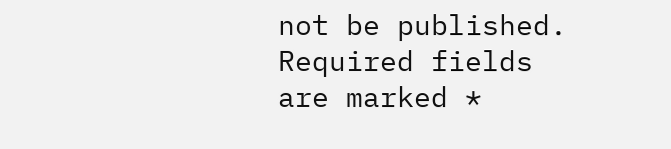not be published. Required fields are marked *